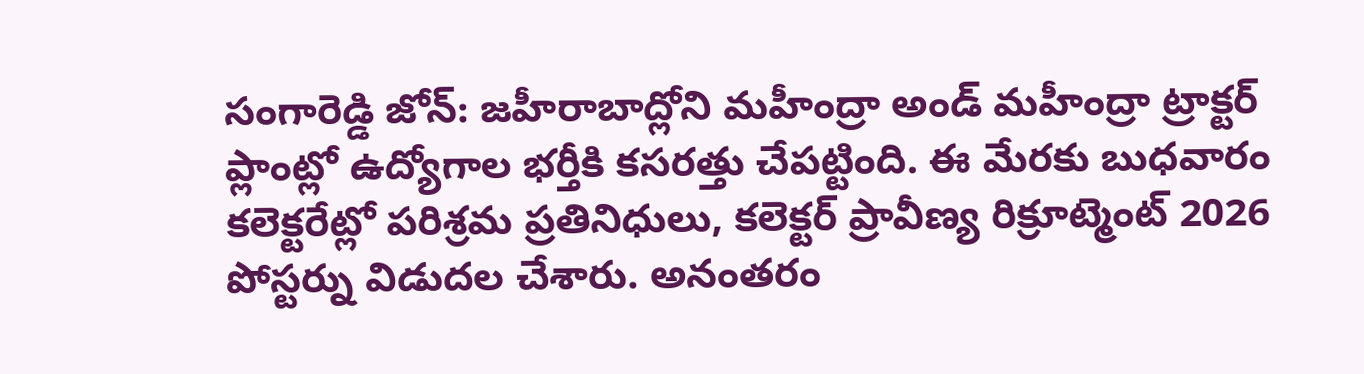సంగారెడ్డి జోన్: జహీరాబాద్లోని మహీంద్రా అండ్ మహీంద్రా ట్రాక్టర్ ప్లాంట్లో ఉద్యోగాల భర్తీకి కసరత్తు చేపట్టింది. ఈ మేరకు బుధవారం కలెక్టరేట్లో పరిశ్రమ ప్రతినిధులు, కలెక్టర్ ప్రావీణ్య రిక్రూట్మెంట్ 2026 పోస్టర్ను విడుదల చేశారు. అనంతరం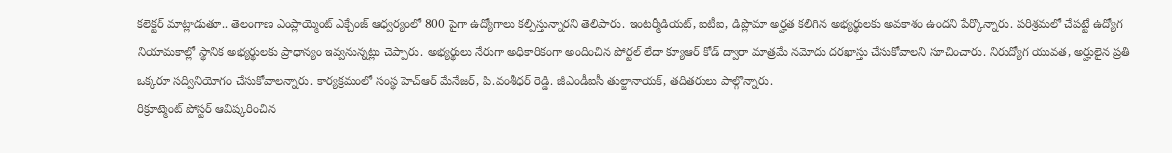కలెక్టర్ మాట్లాడుతూ.. తెలంగాణ ఎంప్లాయ్మెంట్ ఎక్చేంజ్ ఆధ్వర్యంలో 800 పైగా ఉద్యోగాలు కల్పిస్తున్నారని తెలిపారు. ఇంటర్మీడియట్, ఐటీఐ, డిప్లొమా అర్హత కలిగిన అభ్యర్థులకు అవకాశం ఉందని పేర్కొన్నారు. పరిశ్రమలో చేపట్టే ఉద్యోగ నియామకాల్లో స్థానిక అభ్యర్థులకు ప్రాధాన్యం ఇవ్వనున్నట్లు చెప్పారు. అభ్యర్థులు నేరుగా అధికారికంగా అందించిన పోర్టల్ లేదా క్యూఆర్ కోడ్ ద్వారా మాత్రమే నమోదు దరఖాస్తు చేసుకోవాలని సూచించారు. నిరుద్యోగ యువత, అర్హులైన ప్రతి ఒక్కరూ సద్వినియోగం చేసుకోవాలన్నారు. కార్యక్రమంలో సంస్థ హెచ్ఆర్ మేనేజర్, పి.వంశీధర్ రెడ్డి. జీఎండీఐసీ తుల్జానాయక్, తదితరులు పాల్గొన్నారు.
రిక్రూట్మెంట్ పోస్టర్ ఆవిష్కరించిన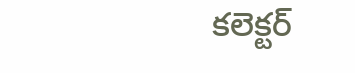కలెక్టర్